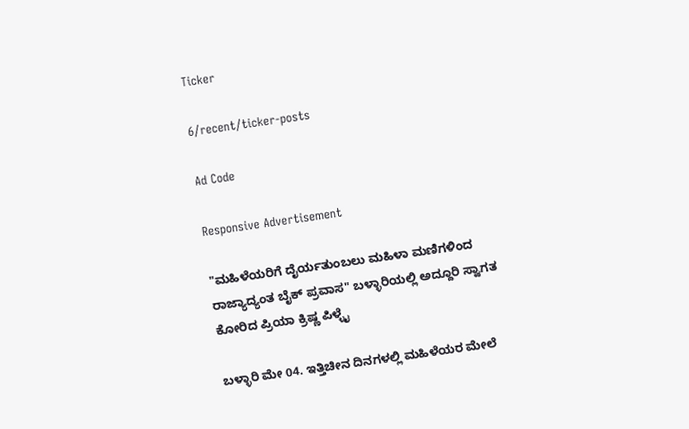Ticker

6/recent/ticker-posts

Ad Code

Responsive Advertisement

"ಮಹಿಳೆಯರಿಗೆ ದೈರ್ಯತುಂಬಲು ಮಹಿಳಾ ಮಣಿಗಳಿಂದ ರಾಜ್ಯಾದ್ಯಂತ ಬೈಕ್ ಪ್ರವಾಸ" ಬಳ್ಳಾರಿಯಲ್ಲಿ ಅದ್ದೂರಿ ಸ್ವಾಗತ ಕೋರಿದ ಪ್ರಿಯಾ ಕ್ರಿಷ್ಣ ಪಿಳ್ಳೈ

ಬಳ್ಳಾರಿ ಮೇ 04. ಇತ್ತಿಚೀನ ದಿನಗಳಲ್ಲಿ ಮಹಿಳೆಯರ ಮೇಲೆ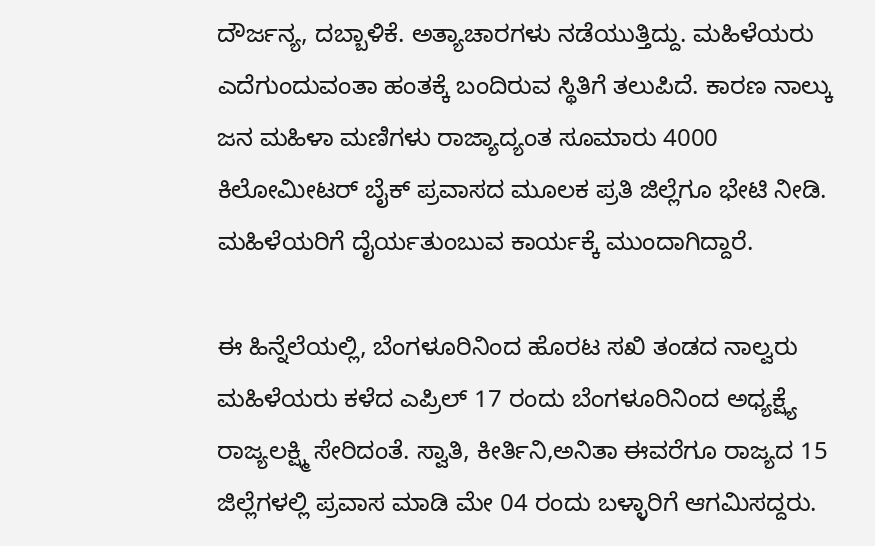ದೌರ್ಜನ್ಯ, ದಬ್ಬಾಳಿಕೆ. ಅತ್ಯಾಚಾರಗಳು ನಡೆಯುತ್ತಿದ್ದು. ಮಹಿಳೆಯರು ಎದೆಗುಂದುವಂತಾ ಹಂತಕ್ಕೆ ಬಂದಿರುವ ಸ್ಥಿತಿಗೆ ತಲುಪಿದೆ. ಕಾರಣ ನಾಲ್ಕು ಜನ ಮಹಿಳಾ ಮಣಿಗಳು ರಾಜ್ಯಾದ್ಯಂತ ಸೂಮಾರು 4000 ಕಿಲೋಮೀಟರ್ ಬೈಕ್ ಪ್ರವಾಸದ ಮೂಲಕ ಪ್ರತಿ ಜಿಲ್ಲೆಗೂ ಭೇಟಿ ನೀಡಿ. ಮಹಿಳೆಯರಿಗೆ ದೈರ್ಯತುಂಬುವ ಕಾರ್ಯಕ್ಕೆ ಮುಂದಾಗಿದ್ದಾರೆ.

ಈ ಹಿನ್ನೆಲೆಯಲ್ಲಿ, ಬೆಂಗಳೂರಿನಿಂದ ಹೊರಟ ಸಖಿ ತಂಡದ ನಾಲ್ವರು ಮಹಿಳೆಯರು ಕಳೆದ ಎಪ್ರಿಲ್ 17 ರಂದು ಬೆಂಗಳೂರಿನಿಂದ ಅಧ್ಯಕ್ಷ್ಯೆ ರಾಜ್ಯಲಕ್ಷ್ಮಿ ಸೇರಿದಂತೆ. ಸ್ವಾತಿ, ಕೀರ್ತಿನಿ,ಅನಿತಾ ಈವರೆಗೂ ರಾಜ್ಯದ 15 ಜಿಲ್ಲೆಗಳಲ್ಲಿ ಪ್ರವಾಸ ಮಾಡಿ ಮೇ 04 ರಂದು ಬಳ್ಳಾರಿಗೆ ಆಗಮಿಸದ್ದರು.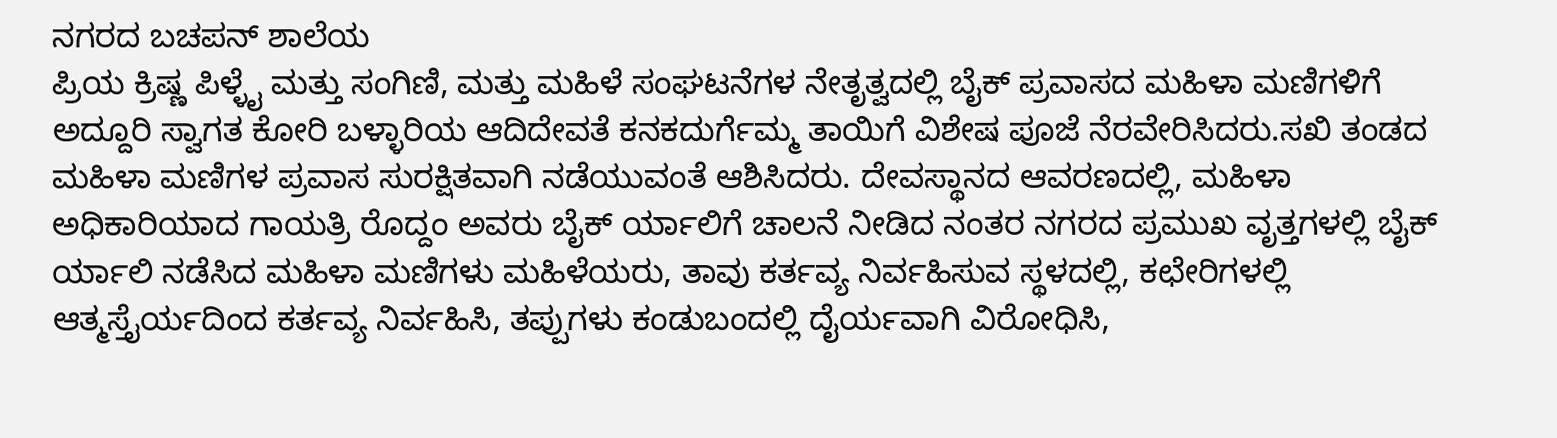ನಗರದ ಬಚಪನ್ ಶಾಲೆಯ
ಪ್ರಿಯ ಕ್ರಿಷ್ಣ ಪಿಳ್ಳೈ ಮತ್ತು ಸಂಗಿಣಿ, ಮತ್ತು ಮಹಿಳೆ ಸಂಘಟನೆಗಳ ನೇತೃತ್ವದಲ್ಲಿ ಬೈಕ್ ಪ್ರವಾಸದ ಮಹಿಳಾ ಮಣಿಗಳಿಗೆ ಅದ್ದೂರಿ ಸ್ವಾಗತ ಕೋರಿ ಬಳ್ಳಾರಿಯ ಆದಿದೇವತೆ ಕನಕದುರ್ಗೆಮ್ಮ ತಾಯಿಗೆ ವಿಶೇಷ ಪೂಜೆ ನೆರವೇರಿಸಿದರು.ಸಖಿ ತಂಡದ ಮಹಿಳಾ ಮಣಿಗಳ ಪ್ರವಾಸ ಸುರಕ್ಷಿತವಾಗಿ ನಡೆಯುವಂತೆ ಆಶಿಸಿದರು. ದೇವಸ್ಥಾನದ ಆವರಣದಲ್ಲಿ, ಮಹಿಳಾ ಅಧಿಕಾರಿಯಾದ ಗಾಯತ್ರಿ ರೊದ್ದಂ ಅವರು ಬೈಕ್ ರ್ಯಾಲಿಗೆ ಚಾಲನೆ ನೀಡಿದ ನಂತರ ನಗರದ ಪ್ರಮುಖ ವೃತ್ತಗಳಲ್ಲಿ ಬೈಕ್ ರ್ಯಾಲಿ ನಡೆಸಿದ ಮಹಿಳಾ ಮಣಿಗಳು ಮಹಿಳೆಯರು, ತಾವು ಕರ್ತವ್ಯ ನಿರ್ವಹಿಸುವ ಸ್ಥಳದಲ್ಲಿ, ಕಛೇರಿಗಳಲ್ಲಿ ಆತ್ಮಸ್ತೈರ್ಯದಿಂದ ಕರ್ತವ್ಯ ನಿರ್ವಹಿಸಿ, ತಪ್ಪುಗಳು ಕಂಡುಬಂದಲ್ಲಿ ದೈರ್ಯವಾಗಿ ವಿರೋಧಿಸಿ,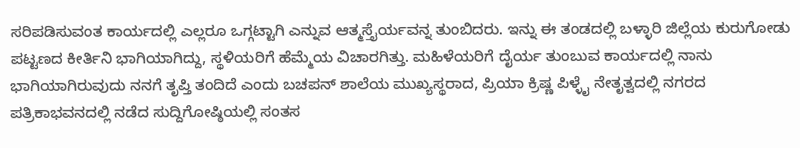ಸರಿಪಡಿಸುವಂತ ಕಾರ್ಯದಲ್ಲಿ ಎಲ್ಲರೂ ಒಗ್ಗಟ್ಟಾಗಿ ಎನ್ನುವ ಆತ್ಮಸ್ತೈರ್ಯವನ್ನ ತುಂಬಿದರು. ಇನ್ನು ಈ ತಂಡದಲ್ಲಿ ಬಳ್ಳಾರಿ ಜಿಲ್ಲೆಯ ಕುರುಗೋಡು ಪಟ್ಟಣದ ಕೀರ್ತಿನಿ ಭಾಗಿಯಾಗಿದ್ದು, ಸ್ಥಳಿಯರಿಗೆ ಹೆಮ್ಮೆಯ ವಿಚಾರಗಿತ್ತು. ಮಹಿಳೆಯರಿಗೆ ದೈರ್ಯ ತುಂಬುವ ಕಾರ್ಯದಲ್ಲಿ ನಾನು ಭಾಗಿಯಾಗಿರುವುದು ನನಗೆ ತೃಪ್ತಿ ತಂದಿದೆ ಎಂದು ಬಚಪನ್ ಶಾಲೆಯ ಮುಖ್ಯಸ್ಥರಾದ, ಪ್ರಿಯಾ ಕ್ರಿಷ್ಣ ಪಿಳ್ಳೈ ನೇತೃತ್ವದಲ್ಲಿ ನಗರದ ಪತ್ರಿಕಾಭವನದಲ್ಲಿ ನಡೆದ ಸುದ್ದಿಗೋಷ್ಠಿಯಲ್ಲಿ ಸಂತಸ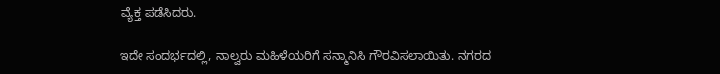ವ್ಯೆಕ್ತ ಪಡೆಸಿದರು.

ಇದೇ ಸಂದರ್ಭದಲ್ಲಿ, ನಾಲ್ವರು ಮಹಿಳೆಯರಿಗೆ ಸನ್ಮಾನಿಸಿ ಗೌರವಿಸಲಾಯಿತು. ನಗರದ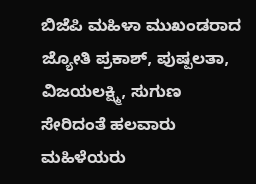ಬಿಜೆಪಿ ಮಹಿಳಾ ಮುಖಂಡರಾದ ಜ್ಯೋತಿ ಪ್ರಕಾಶ್, ಪುಷ್ಪಲತಾ, ವಿಜಯಲಕ್ಷ್ಮಿ, ಸುಗುಣ ಸೇರಿದಂತೆ ಹಲವಾರು ಮಹಿಳೆಯರು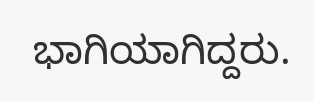ಭಾಗಿಯಾಗಿದ್ದರು.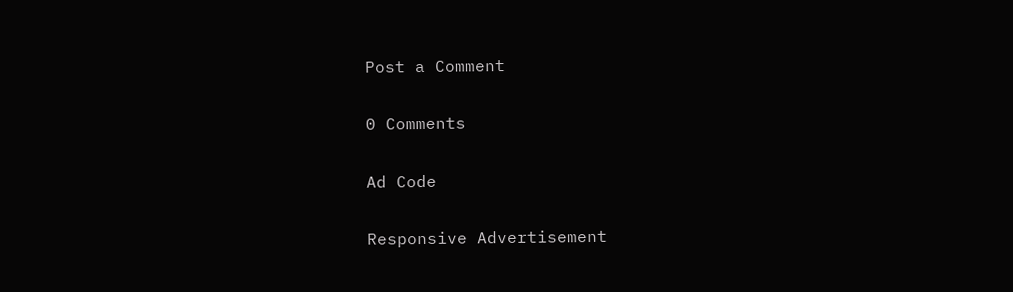Post a Comment

0 Comments

Ad Code

Responsive Advertisement